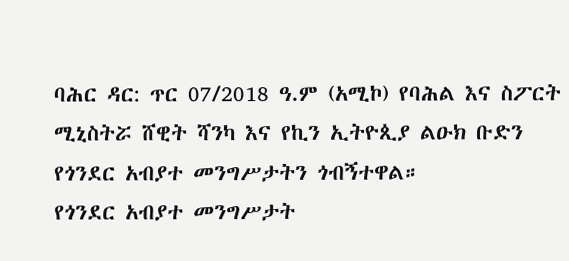ባሕር ዳር: ጥር 07/2018 ዓ.ም (አሚኮ) የባሕል እና ስፖርት ሚኒስትሯ ሸዊት ሻንካ እና የኪን ኢትዮጲያ ልዑክ ቡድን የጎንደር አብያተ መንግሥታትን ጎብኝተዋል።
የጎንደር አብያተ መንግሥታት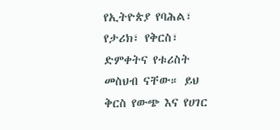የኢትዮጵያ የባሕል፣ የታሪክ፣ የቅርስ፣ ድምቀትና የቱሪስት መስህብ ናቸው። ይህ ቅርስ የውጭ እና የሀገር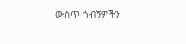ውስጥ ጎብኝዎችን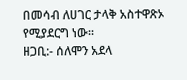በመሳብ ለሀገር ታላቅ አስተዋጽኦ የሚያደርግ ነው።
ዘጋቢ:- ሰለሞን አደላ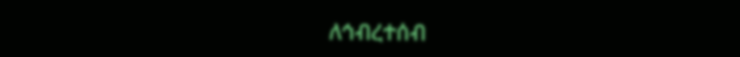ለኅብረተሰብ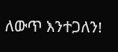ለውጥ እንተጋለን!